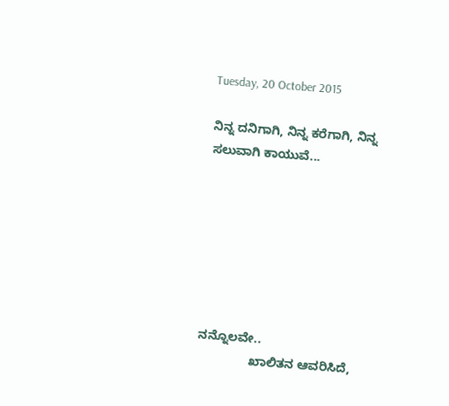Tuesday, 20 October 2015

ನಿನ್ನ ದನಿಗಾಗಿ, ನಿನ್ನ ಕರೆಗಾಗಿ, ನಿನ್ನ ಸಲುವಾಗಿ ಕಾಯುವೆ...







ನನ್ನೊಲವೇ..
               ಖಾಲಿತನ ಆವರಿಸಿದೆ,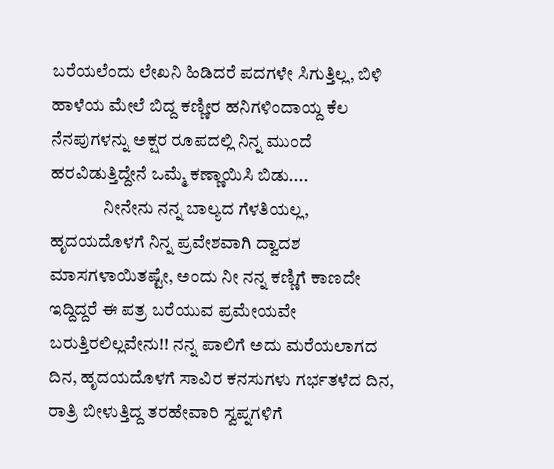ಬರೆಯಲೆಂದು ಲೇಖನಿ ಹಿಡಿದರೆ ಪದಗಳೇ ಸಿಗುತ್ತಿಲ್ಲ, ಬಿಳಿ ಹಾಳೆಯ ಮೇಲೆ ಬಿದ್ದ ಕಣ್ಣೀರ ಹನಿಗಳಿಂದಾಯ್ದ ಕೆಲ ನೆನಪುಗಳನ್ನು ಅಕ್ಷರ ರೂಪದಲ್ಲಿ ನಿನ್ನ ಮುಂದೆ ಹರವಿಡುತ್ತಿದ್ದೇನೆ ಒಮ್ಮೆ ಕಣ್ಣಾಯಿಸಿ ಬಿಡು....
               ನೀನೇನು ನನ್ನ ಬಾಲ್ಯದ ಗೆಳತಿಯಲ್ಲ,  ಹೃದಯದೊಳಗೆ ನಿನ್ನ ಪ್ರವೇಶವಾಗಿ ದ್ವಾದಶ ಮಾಸಗಳಾಯಿತಷ್ಟೇ, ಅಂದು ನೀ ನನ್ನ ಕಣ್ಣಿಗೆ ಕಾಣದೇ ಇದ್ದಿದ್ದರೆ ಈ ಪತ್ರ ಬರೆಯುವ ಪ್ರಮೇಯವೇ ಬರುತ್ತಿರಲಿಲ್ಲವೇನು!! ನನ್ನ ಪಾಲಿಗೆ ಅದು ಮರೆಯಲಾಗದ ದಿನ, ಹೃದಯದೊಳಗೆ ಸಾವಿರ ಕನಸುಗಳು ಗರ್ಭತಳೆದ ದಿನ, ರಾತ್ರಿ ಬೀಳುತ್ತಿದ್ದ ತರಹೇವಾರಿ ಸ್ವಪ್ನಗಳಿಗೆ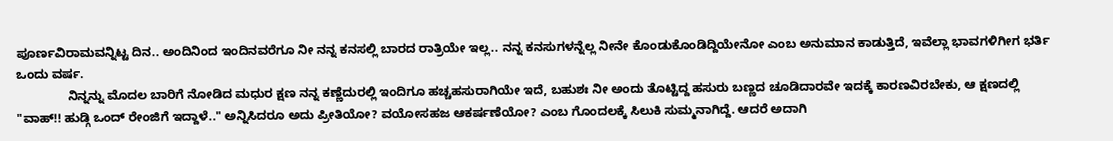ಪೂರ್ಣವಿರಾಮವನ್ನಿಟ್ಟ ದಿನ.. ಅಂದಿನಿಂದ ಇಂದಿನವರೆಗೂ ನೀ ನನ್ನ ಕನಸಲ್ಲಿ ಬಾರದ ರಾತ್ರಿಯೇ ಇಲ್ಲ.. ನನ್ನ ಕನಸುಗಳನ್ನೆಲ್ಲ ನೀನೇ ಕೊಂಡುಕೊಂಡಿದ್ದಿಯೇನೋ ಎಂಬ ಅನುಮಾನ ಕಾಡುತ್ತಿದೆ, ಇವೆಲ್ಲಾ ಭಾವಗಳಿಗೀಗ ಭರ್ತಿ ಒಂದು ವರ್ಷ.
               ನಿನ್ನನ್ನು ಮೊದಲ ಬಾರಿಗೆ ನೋಡಿದ ಮಧುರ ಕ್ಷಣ ನನ್ನ ಕಣ್ಣೆದುರಲ್ಲಿ ಇಂದಿಗೂ ಹಚ್ಚಹಸುರಾಗಿಯೇ ಇದೆ, ಬಹುಶಃ ನೀ ಅಂದು ತೊಟ್ಟಿದ್ದ ಹಸುರು ಬಣ್ಣದ ಚೂಡಿದಾರವೇ ಇದಕ್ಕೆ ಕಾರಣವಿರಬೇಕು, ಆ ಕ್ಷಣದಲ್ಲಿ "ವಾಹ್!! ಹುಡ್ಗಿ ಒಂದ್ ರೇಂಜಿಗೆ ಇದ್ದಾಳೆ.." ಅನ್ನಿಸಿದರೂ ಅದು ಪ್ರೀತಿಯೋ? ವಯೋಸಹಜ ಆಕರ್ಷಣೆಯೋ? ಎಂಬ ಗೊಂದಲಕ್ಕೆ ಸಿಲುಕಿ ಸುಮ್ಮನಾಗಿದ್ದೆ. ಆದರೆ ಅದಾಗಿ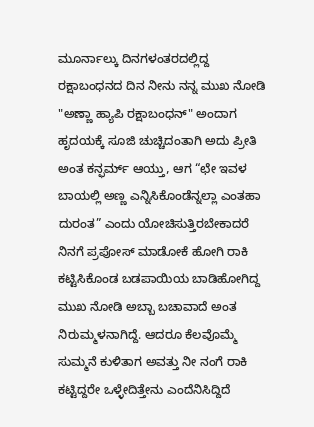ಮೂರ್ನಾಲ್ಕು ದಿನಗಳಂತರದಲ್ಲಿದ್ದ ರಕ್ಷಾಬಂಧನದ ದಿನ ನೀನು ನನ್ನ ಮುಖ ನೋಡಿ "ಅಣ್ಣಾ ಹ್ಯಾಪಿ ರಕ್ಷಾಬಂಧನ್" ಅಂದಾಗ ಹೃದಯಕ್ಕೆ ಸೂಜಿ ಚುಚ್ಚಿದಂತಾಗಿ ಅದು ಪ್ರೀತಿ ಅಂತ ಕನ್ಫರ್ಮ್ ಆಯ್ತು, ಆಗ “ಛೇ ಇವಳ ಬಾಯಲ್ಲಿ ಅಣ್ಣ ಎನ್ನಿಸಿಕೊಂಡೆನ್ನಲ್ಲಾ ಎಂತಹಾ ದುರಂತ” ಎಂದು ಯೋಚಿಸುತ್ತಿರಬೇಕಾದರೆ ನಿನಗೆ ಪ್ರಪೋಸ್ ಮಾಡೋಕೆ ಹೋಗಿ ರಾಕಿ ಕಟ್ಟಿಸಿಕೊಂಡ ಬಡಪಾಯಿಯ ಬಾಡಿಹೋಗಿದ್ದ ಮುಖ ನೋಡಿ ಅಬ್ಬಾ ಬಚಾವಾದೆ ಅಂತ ನಿರುಮ್ಮಳನಾಗಿದ್ದೆ. ಆದರೂ ಕೆಲವೊಮ್ಮೆ ಸುಮ್ಮನೆ ಕುಳಿತಾಗ ಅವತ್ತು ನೀ ನಂಗೆ ರಾಕಿ ಕಟ್ಟಿದ್ದರೇ ಒಳ್ಳೇದಿತ್ತೇನು ಎಂದೆನಿಸಿದ್ದಿದೆ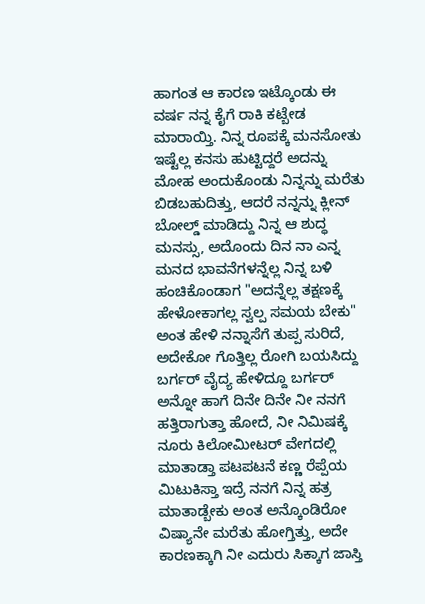ಹಾಗಂತ ಆ ಕಾರಣ ಇಟ್ಕೊಂಡು ಈ ವರ್ಷ ನನ್ನ ಕೈಗೆ ರಾಕಿ ಕಟ್ಬೇಡ ಮಾರಾಯ್ತಿ. ನಿನ್ನ ರೂಪಕ್ಕೆ ಮನಸೋತು ಇಷ್ಟೆಲ್ಲ ಕನಸು ಹುಟ್ಟಿದ್ದರೆ ಅದನ್ನು ಮೋಹ ಅಂದುಕೊಂಡು ನಿನ್ನನ್ನು ಮರೆತು ಬಿಡಬಹುದಿತ್ತು, ಆದರೆ ನನ್ನನ್ನು ಕ್ಲೀನ್ ಬೋಲ್ಡ್ ಮಾಡಿದ್ದು ನಿನ್ನ ಆ ಶುದ್ಧ ಮನಸ್ಸು, ಅದೊಂದು ದಿನ ನಾ ಎನ್ನ ಮನದ ಭಾವನೆಗಳನ್ನೆಲ್ಲ ನಿನ್ನ ಬಳಿ ಹಂಚಿಕೊಂಡಾಗ "ಅದನ್ನೆಲ್ಲ ತಕ್ಷಣಕ್ಕೆ ಹೇಳೋಕಾಗಲ್ಲ ಸ್ವಲ್ಪ ಸಮಯ ಬೇಕು" ಅಂತ ಹೇಳಿ ನನ್ನಾಸೆಗೆ ತುಪ್ಪ ಸುರಿದೆ, ಅದೇಕೋ ಗೊತ್ತಿಲ್ಲ ರೋಗಿ ಬಯಸಿದ್ದು ಬರ್ಗರ್ ವೈದ್ಯ ಹೇಳಿದ್ದೂ ಬರ್ಗರ್ ಅನ್ನೋ ಹಾಗೆ ದಿನೇ ದಿನೇ ನೀ ನನಗೆ ಹತ್ತಿರಾಗುತ್ತಾ ಹೋದೆ, ನೀ ನಿಮಿಷಕ್ಕೆ ನೂರು ಕಿಲೋಮೀಟರ್ ವೇಗದಲ್ಲಿ ಮಾತಾಡ್ತಾ ಪಟಪಟನೆ ಕಣ್ಣ ರೆಪ್ಪೆಯ ಮಿಟುಕಿಸ್ತಾ ಇದ್ರೆ ನನಗೆ ನಿನ್ನ ಹತ್ರ ಮಾತಾಡ್ಬೇಕು ಅಂತ ಅನ್ಕೊಂಡಿರೋ ವಿಷ್ಯಾನೇ ಮರೆತು ಹೋಗ್ತಿತ್ತು, ಅದೇ ಕಾರಣಕ್ಕಾಗಿ ನೀ ಎದುರು ಸಿಕ್ಕಾಗ ಜಾಸ್ತಿ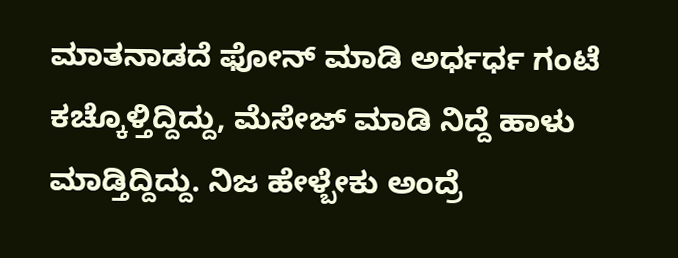ಮಾತನಾಡದೆ ಫೋನ್ ಮಾಡಿ ಅರ್ಧರ್ಧ ಗಂಟೆ ಕಚ್ಕೊಳ್ತಿದ್ದಿದ್ದು, ಮೆಸೇಜ್ ಮಾಡಿ ನಿದ್ದೆ ಹಾಳು ಮಾಡ್ತಿದ್ದಿದ್ದು. ನಿಜ ಹೇಳ್ಬೇಕು ಅಂದ್ರೆ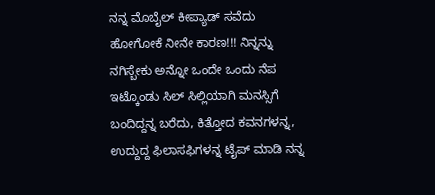ನನ್ನ ಮೊಬೈಲ್ ಕೀಪ್ಯಾಡ್ ಸವೆದು ಹೋಗೋಕೆ ನೀನೇ ಕಾರಣ!!! ನಿನ್ನನ್ನು ನಗಿಸ್ಬೇಕು ಅನ್ನೋ ಒಂದೇ ಒಂದು ನೆಪ ಇಟ್ಕೊಂಡು ಸಿಲ್ ಸಿಲ್ಲಿಯಾಗಿ ಮನಸ್ಸಿಗೆ ಬಂದಿದ್ದನ್ನ ಬರೆದು, ಕಿತ್ತೋದ ಕವನಗಳನ್ನ, ಉದ್ದುದ್ದ ಫಿಲಾಸಫಿಗಳನ್ನ ಟೈಪ್ ಮಾಡಿ ನನ್ನ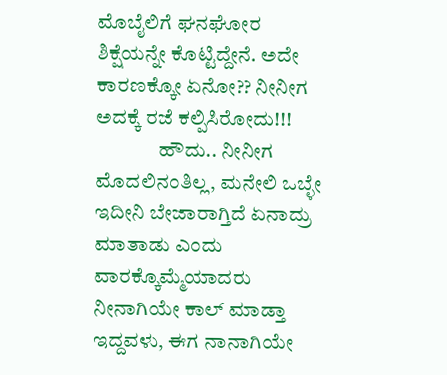ಮೊಬೈಲಿಗೆ ಘನಘೋರ ಶಿಕ್ಷೆಯನ್ನೇ ಕೊಟ್ಟಿದ್ದೇನೆ. ಅದೇ ಕಾರಣಕ್ಕೋ ಏನೋ?? ನೀನೀಗ ಅದಕ್ಕೆ ರಜೆ ಕಲ್ಪಿಸಿರೋದು!!!
               ಹೌದು.. ನೀನೀಗ ಮೊದಲಿನಂತಿಲ್ಲ, ಮನೇಲಿ ಒಬ್ಳೇ ಇದೀನಿ ಬೇಜಾರಾಗ್ತಿದೆ ಏನಾದ್ರು ಮಾತಾಡು ಎಂದು ವಾರಕ್ಕೊಮ್ಮೆಯಾದರು ನೀನಾಗಿಯೇ ಕಾಲ್ ಮಾಡ್ತಾ ಇದ್ದವಳು, ಈಗ ನಾನಾಗಿಯೇ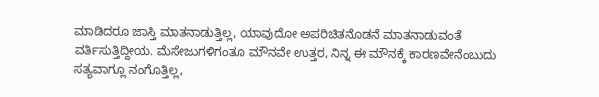ಮಾಡಿದರೂ ಜಾಸ್ತಿ ಮಾತನಾಡುತ್ತಿಲ್ಲ, ಯಾವುದೋ ಅಪರಿಚಿತನೊಡನೆ ಮಾತನಾಡುವಂತೆ ವರ್ತಿಸುತ್ತಿದ್ದೀಯ. ಮೆಸೇಜುಗಳಿಗಂತೂ ಮೌನವೇ ಉತ್ತರ, ನಿನ್ನ ಈ ಮೌನಕ್ಕೆ ಕಾರಣವೇನೆಂಬುದು ಸತ್ಯವಾಗ್ಲೂ ನಂಗೊತ್ತಿಲ್ಲ,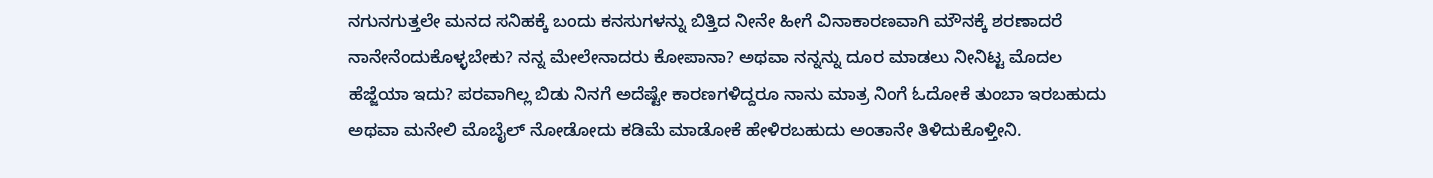ನಗುನಗುತ್ತಲೇ ಮನದ ಸನಿಹಕ್ಕೆ ಬಂದು ಕನಸುಗಳನ್ನು ಬಿತ್ತಿದ ನೀನೇ ಹೀಗೆ ವಿನಾಕಾರಣವಾಗಿ ಮೌನಕ್ಕೆ ಶರಣಾದರೆ ನಾನೇನೆಂದುಕೊಳ್ಳಬೇಕು? ನನ್ನ ಮೇಲೇನಾದರು ಕೋಪಾನಾ? ಅಥವಾ ನನ್ನನ್ನು ದೂರ ಮಾಡಲು ನೀನಿಟ್ಟ ಮೊದಲ ಹೆಜ್ಜೆಯಾ ಇದು? ಪರವಾಗಿಲ್ಲ ಬಿಡು ನಿನಗೆ ಅದೆಷ್ಟೇ ಕಾರಣಗಳಿದ್ದರೂ ನಾನು ಮಾತ್ರ ನಿಂಗೆ ಓದೋಕೆ ತುಂಬಾ ಇರಬಹುದು ಅಥವಾ ಮನೇಲಿ ಮೊಬೈಲ್ ನೋಡೋದು ಕಡಿಮೆ ಮಾಡೋಕೆ ಹೇಳಿರಬಹುದು ಅಂತಾನೇ ತಿಳಿದುಕೊಳ್ತೀನಿ.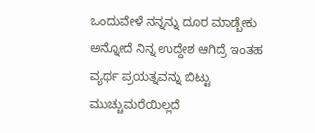ಒಂದುವೇಳೆ ನನ್ನನ್ನು ದೂರ ಮಾಡ್ಬೇಕು ಅನ್ನೋದೆ ನಿನ್ನ ಉದ್ದೇಶ ಆಗಿದ್ರೆ ಇಂತಹ ವ್ಯರ್ಥ ಪ್ರಯತ್ನವನ್ನು ಬಿಟ್ಟು ಮುಚ್ಚುಮರೆಯಿಲ್ಲದೆ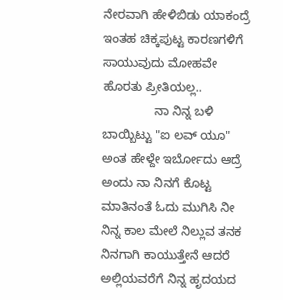ನೇರವಾಗಿ ಹೇಳಿಬಿಡು ಯಾಕಂದ್ರೆ ಇಂತಹ ಚಿಕ್ಕಪುಟ್ಟ ಕಾರಣಗಳಿಗೆ ಸಾಯುವುದು ಮೋಹವೇ ಹೊರತು ಪ್ರೀತಿಯಲ್ಲ..
               ನಾ ನಿನ್ನ ಬಳಿ ಬಾಯ್ಬಿಟ್ಟು "ಐ ಲವ್ ಯೂ" ಅಂತ ಹೇಳ್ದೇ ಇರ್ಬೋದು ಆದ್ರೆ ಅಂದು ನಾ ನಿನಗೆ ಕೊಟ್ಟ ಮಾತಿನಂತೆ ಓದು ಮುಗಿಸಿ ನೀ ನಿನ್ನ ಕಾಲ ಮೇಲೆ ನಿಲ್ಲುವ ತನಕ ನಿನಗಾಗಿ ಕಾಯುತ್ತೇನೆ ಆದರೆ ಅಲ್ಲಿಯವರೆಗೆ ನಿನ್ನ ಹೃದಯದ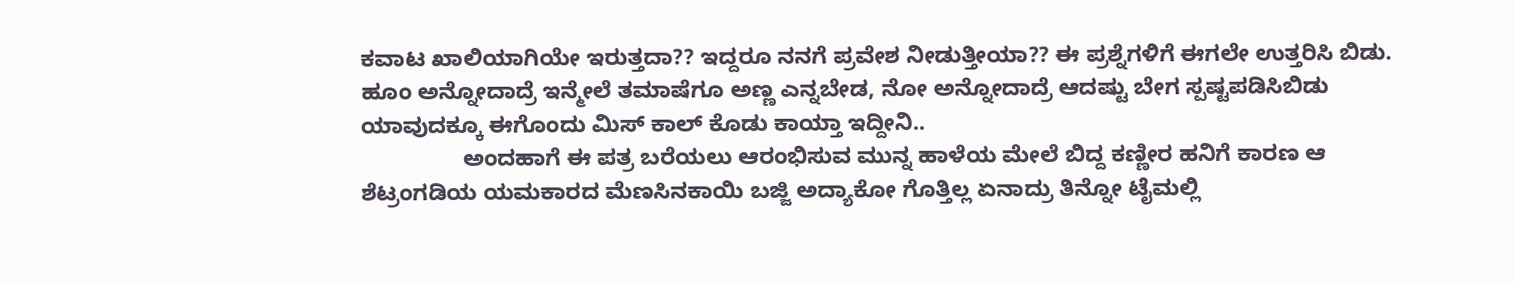ಕವಾಟ ಖಾಲಿಯಾಗಿಯೇ ಇರುತ್ತದಾ?? ಇದ್ದರೂ ನನಗೆ ಪ್ರವೇಶ ನೀಡುತ್ತೀಯಾ?? ಈ ಪ್ರಶ್ನೆಗಳಿಗೆ ಈಗಲೇ ಉತ್ತರಿಸಿ ಬಿಡು. ಹೂಂ ಅನ್ನೋದಾದ್ರೆ ಇನ್ಮೇಲೆ ತಮಾಷೆಗೂ ಅಣ್ಣ ಎನ್ನಬೇಡ, ನೋ ಅನ್ನೋದಾದ್ರೆ ಆದಷ್ಟು ಬೇಗ ಸ್ಪಷ್ಟಪಡಿಸಿಬಿಡು ಯಾವುದಕ್ಕೂ ಈಗೊಂದು ಮಿಸ್ ಕಾಲ್ ಕೊಡು ಕಾಯ್ತಾ ಇದ್ದೀನಿ..
                ಅಂದಹಾಗೆ ಈ ಪತ್ರ ಬರೆಯಲು ಆರಂಭಿಸುವ ಮುನ್ನ ಹಾಳೆಯ ಮೇಲೆ ಬಿದ್ದ ಕಣ್ಣೀರ ಹನಿಗೆ ಕಾರಣ ಆ ಶೆಟ್ರಂಗಡಿಯ ಯಮಕಾರದ ಮೆಣಸಿನಕಾಯಿ ಬಜ್ಜಿ ಅದ್ಯಾಕೋ ಗೊತ್ತಿಲ್ಲ ಏನಾದ್ರು ತಿನ್ನೋ ಟೈಮಲ್ಲಿ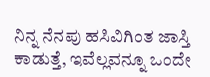ನಿನ್ನ ನೆನಪು ಹಸಿವಿಗಿಂತ ಜಾಸ್ತಿ ಕಾಡುತ್ತೆ, ಇವೆಲ್ಲವನ್ನೂ ಒಂದೇ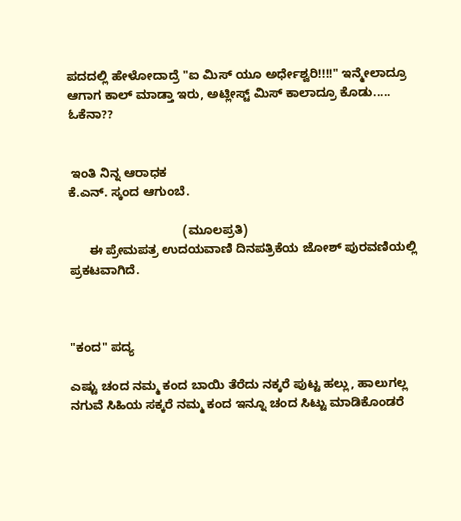ಪದದಲ್ಲಿ ಹೇಳೋದಾದ್ರೆ "ಐ ಮಿಸ್ ಯೂ ಅರ್ಧೇಶ್ವರಿ!!!!" ಇನ್ಮೇಲಾದ್ರೂ ಆಗಾಗ ಕಾಲ್ ಮಾಡ್ತಾ ಇರು, ಅಟ್ಲೀಸ್ಟ್ ಮಿಸ್ ಕಾಲಾದ್ರೂ ಕೊಡು..... ಓಕೆನಾ??


 ಇಂತಿ ನಿನ್ನ ಆರಾಧಕ
ಕೆ.ಎನ್. ಸ್ಕಂದ ಆಗುಂಬೆ.

                                 (ಮೂಲಪ್ರತಿ)
      ಈ ಪ್ರೇಮಪತ್ರ ಉದಯವಾಣಿ ದಿನಪತ್ರಿಕೆಯ ಜೋಶ್ ಪುರವಣಿಯಲ್ಲಿ ಪ್ರಕಟವಾಗಿದೆ.



"ಕಂದ" ಪದ್ಯ

ಎಷ್ಟು ಚಂದ ನಮ್ಮ ಕಂದ ಬಾಯಿ ತೆರೆದು ನಕ್ಕರೆ ಪುಟ್ಟ ಹಲ್ಲು, ಹಾಲುಗಲ್ಲ ನಗುವೆ ಸಿಹಿಯ ಸಕ್ಕರೆ ನಮ್ಮ ಕಂದ ಇನ್ನೂ ಚಂದ ಸಿಟ್ಟು ಮಾಡಿಕೊಂಡರೆ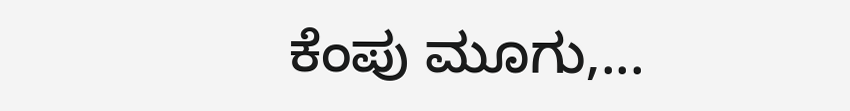ಕೆಂಪು ಮೂಗು,...